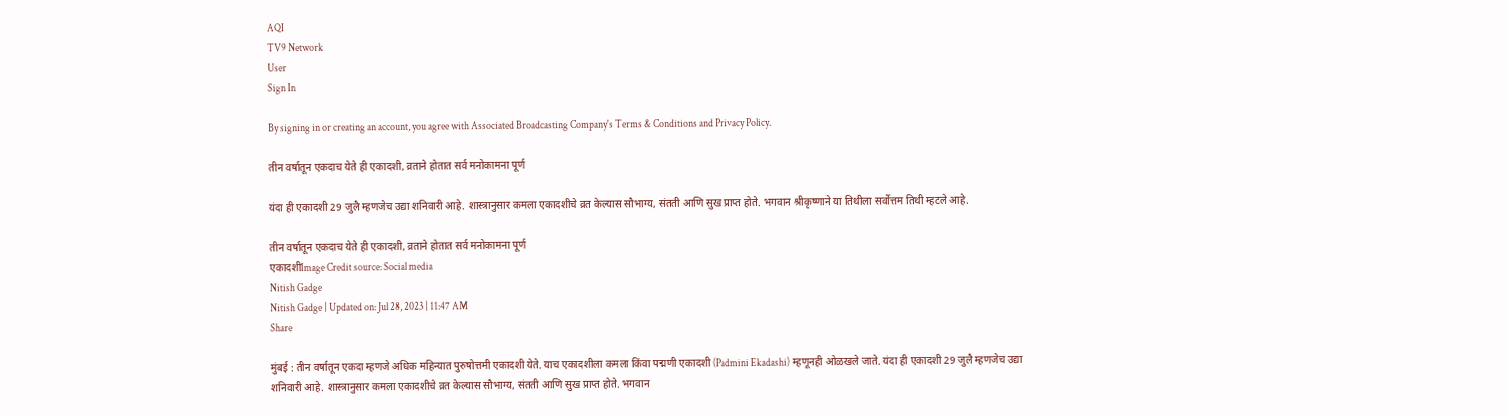AQI
TV9 Network
User
Sign In

By signing in or creating an account, you agree with Associated Broadcasting Company's Terms & Conditions and Privacy Policy.

तीन वर्षातून एकदाच येते ही एकादशी, व्रताने होतात सर्व मनोकामना पूर्ण

यंदा ही एकादशी 29 जुलै म्हणजेच उद्या शनिवारी आहे. शास्त्रानुसार कमला एकादशीचे व्रत केल्यास सौभाग्य, संतती आणि सुख प्राप्त होते. भगवान श्रीकृष्णाने या तिथीला सर्वोत्तम तिथी म्हटले आहे.

तीन वर्षातून एकदाच येते ही एकादशी, व्रताने होतात सर्व मनोकामना पूर्ण
एकादशीImage Credit source: Social media
Nitish Gadge
Nitish Gadge | Updated on: Jul 28, 2023 | 11:47 AM
Share

मुंबई : तीन वर्षातून एकदा म्हणजे अधिक महिन्यात पुरुषोत्तमी एकादशी येते. याच एकादशीला कमला किंवा पद्मणी एकादशी (Padmini Ekadashi) म्हणूनही ओळखले जाते. यंदा ही एकादशी 29 जुलै म्हणजेच उद्या शनिवारी आहे. शास्त्रानुसार कमला एकादशीचे व्रत केल्यास सौभाग्य, संतती आणि सुख प्राप्त होते. भगवान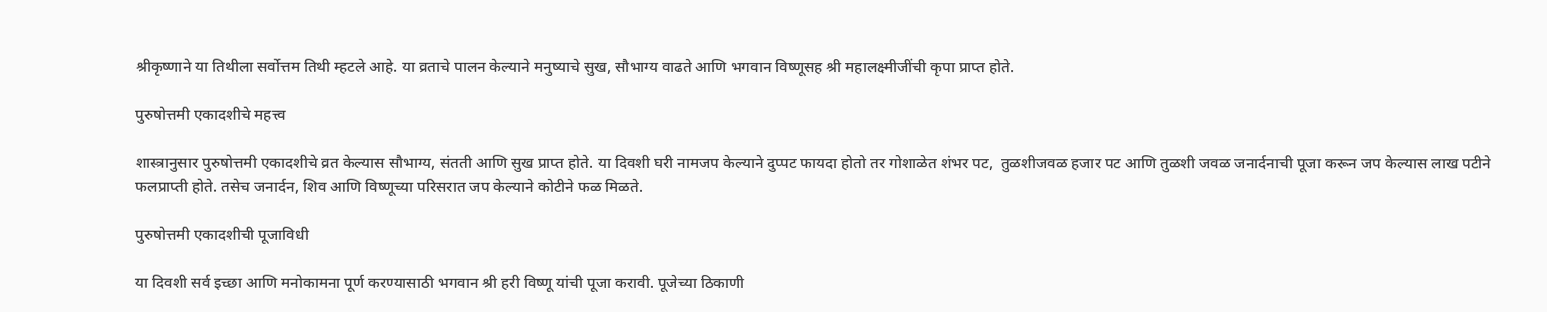श्रीकृष्णाने या तिथीला सर्वोत्तम तिथी म्हटले आहे. या व्रताचे पालन केल्याने मनुष्याचे सुख, सौभाग्य वाढते आणि भगवान विष्णूसह श्री महालक्ष्मीजींची कृपा प्राप्त होते.

पुरुषोत्तमी एकादशीचे महत्त्व

शास्त्रानुसार पुरुषोत्तमी एकादशीचे व्रत केल्यास सौभाग्य, संतती आणि सुख प्राप्त होते. या दिवशी घरी नामजप केल्याने दुप्पट फायदा होतो तर गोशाळेत शंभर पट,  तुळशीजवळ हजार पट आणि तुळशी जवळ जनार्दनाची पूजा करून जप केल्यास लाख पटीने फलप्राप्ती होते. तसेच जनार्दन, शिव आणि विष्णूच्या परिसरात जप केल्याने कोटीने फळ मिळते.

पुरुषोत्तमी एकादशीची पूजाविधी

या दिवशी सर्व इच्छा आणि मनोकामना पूर्ण करण्यासाठी भगवान श्री हरी विष्णू यांची पूजा करावी. पूजेच्या ठिकाणी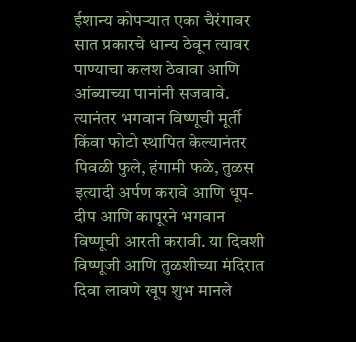ईशान्य कोपऱ्यात एका चैरंगावर सात प्रकारचे धान्य ठेवून त्यावर पाण्याचा कलश ठेवावा आणि आंब्याच्या पानांनी सजवावे. त्यानंतर भगवान विष्णूची मूर्ती किंवा फोटो स्थापित केल्यानंतर पिवळी फुले, हंगामी फळे, तुळस इत्यादी अर्पण करावे आणि धूप-दीप आणि कापूरने भगवान विष्णूची आरती करावी. या दिवशी विष्णूजी आणि तुळशीच्या मंदिरात दिवा लावणे खूप शुभ मानले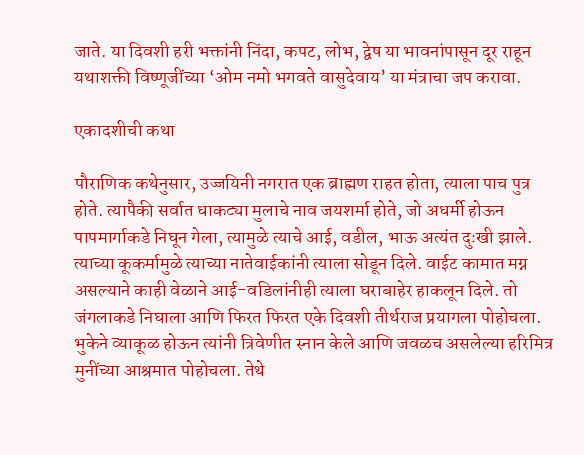जाते. या दिवशी हरी भक्तांनी निंदा, कपट, लोभ, द्वेष या भावनांपासून दूर राहून यथाशक्ती विष्णूजींच्या ‘ओम नमो भगवते वासुदेवाय’ या मंत्राचा जप करावा.

एकादशीची कथा

पौराणिक कथेनुसार, उज्जयिनी नगरात एक ब्राह्मण राहत होता, त्याला पाच पुत्र होते. त्यापैकी सर्वात धाकट्या मुलाचे नाव जयशर्मा होते, जो अधर्मी होऊन पापमार्गाकडे निघून गेला, त्यामुळे त्याचे आई, वडील, भाऊ अत्यंत दुःखी झाले. त्याच्या कूकर्मामुळे त्याच्या नातेवाईकांनी त्याला सोडून दिले. वाईट कामात मग्न असल्याने काही वेळाने आई-वडिलांनीही त्याला घराबाहेर हाकलून दिले. तो जंगलाकडे निघाला आणि फिरत फिरत एके दिवशी तीर्थराज प्रयागला पोहोचला. भुकेने व्याकूळ होऊन त्यांनी त्रिवेणीत स्नान केले आणि जवळच असलेल्या हरिमित्र मुनींच्या आश्रमात पोहोचला. तेथे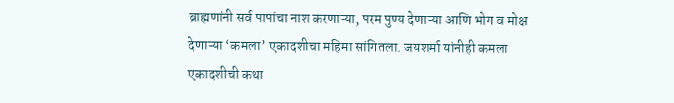ब्राह्मणांनी सर्व पापांचा नाश करणाऱ्या, परम पुण्य देणाऱ्या आणि भोग व मोक्ष देणाऱ्या ‘कमला’ एकादशीचा महिमा सांगितला. जयशर्मा यांनीही कमला एकादशीची कथा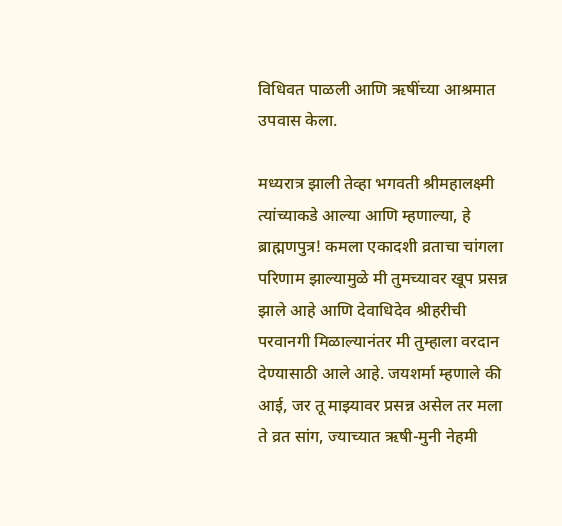विधिवत पाळली आणि ऋषींच्या आश्रमात उपवास केला.

मध्यरात्र झाली तेव्हा भगवती श्रीमहालक्ष्मी त्यांच्याकडे आल्या आणि म्हणाल्या, हे ब्राह्मणपुत्र! कमला एकादशी व्रताचा चांगला परिणाम झाल्यामुळे मी तुमच्यावर खूप प्रसन्न झाले आहे आणि देवाधिदेव श्रीहरीची परवानगी मिळाल्यानंतर मी तुम्हाला वरदान देण्यासाठी आले आहे. जयशर्मा म्हणाले की आई, जर तू माझ्यावर प्रसन्न असेल तर मला ते व्रत सांग, ज्याच्यात ऋषी-मुनी नेहमी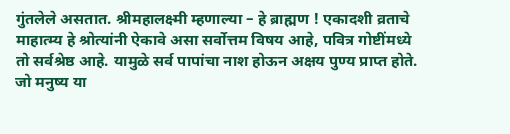गुंतलेले असतात. श्रीमहालक्ष्मी म्हणाल्या – हे ब्राह्मण ! एकादशी व्रताचे माहात्म्य हे श्रोत्यांनी ऐकावे असा सर्वोत्तम विषय आहे, पवित्र गोष्टींमध्ये तो सर्वश्रेष्ठ आहे. यामुळे सर्व पापांचा नाश होऊन अक्षय पुण्य प्राप्त होते. जो मनुष्य या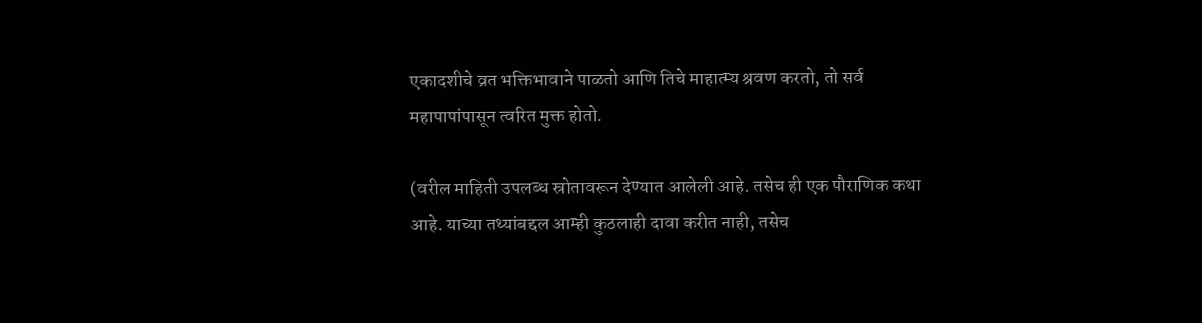एकादशीचे व्रत भक्तिभावाने पाळतो आणि तिचे माहात्म्य श्रवण करतो, तो सर्व महापापांपासून त्वरित मुक्त होतो.

(वरील माहिती उपलब्ध स्रोतावरून देण्यात आलेली आहे. तसेच ही एक पौराणिक कथा आहे. याच्या तथ्यांबद्दल आम्ही कुठलाही दावा करीत नाही, तसेच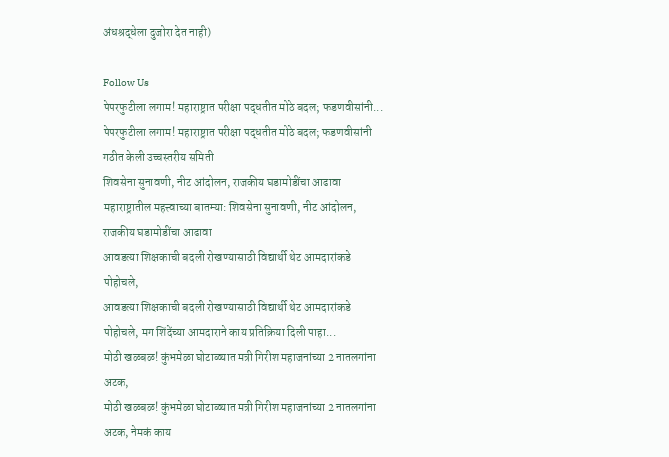अंधश्रद्धेला दुजोरा देत नाही)

Follow Us
पेपरफुटीला लगाम! महाराष्ट्रात परीक्षा पद्धतीत मोठे बदल; फडणवीसांनी...
पेपरफुटीला लगाम! महाराष्ट्रात परीक्षा पद्धतीत मोठे बदल; फडणवीसांनी गठीत केली उच्चस्तरीय समिती
शिवसेना सुनावणी, नीट आंदोलन, राजकीय घडामोडींचा आढावा
महाराष्ट्रातील महत्त्वाच्या बातम्या: शिवसेना सुनावणी, नीट आंदोलन, राजकीय घडामोडींचा आढावा
आवडत्या शिक्षकाची बदली रोखण्यासाठी विद्यार्थी थेट आमदारांकडे पोहोचले,
आवडत्या शिक्षकाची बदली रोखण्यासाठी विद्यार्थी थेट आमदारांकडे पोहोचले, मग शिंदेंच्या आमदाराने काय प्रतिक्रिया दिली पाहा...
मोठी खळबळ! कुंभमेळा घोटाळ्यात मत्री गिरीश महाजनांच्या 2 नातलगांना अटक,
मोठी खळबळ! कुंभमेळा घोटाळ्यात मत्री गिरीश महाजनांच्या 2 नातलगांना अटक, नेमकं काय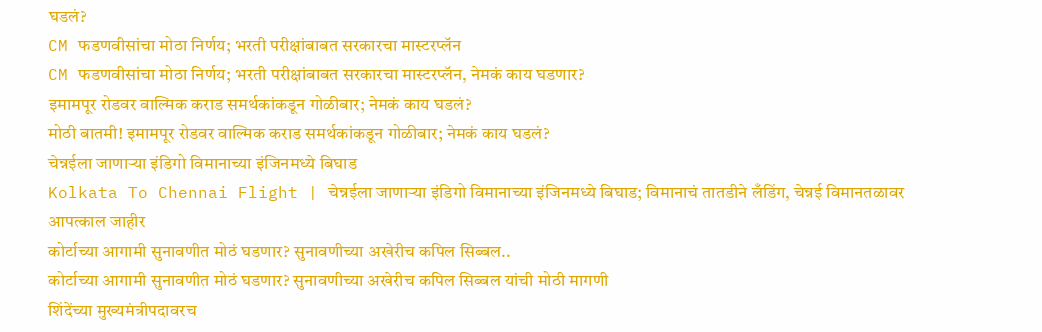घडलं?
CM फडणवीसांचा मोठा निर्णय; भरती परीक्षांबाबत सरकारचा मास्टरप्लॅन
CM फडणवीसांचा मोठा निर्णय; भरती परीक्षांबाबत सरकारचा मास्टरप्लॅन, नेमकं काय घडणार?
इमामपूर रोडवर वाल्मिक कराड समर्थकांकडून गोळीबार; नेमकं काय घडलं?
मोठी बातमी! इमामपूर रोडवर वाल्मिक कराड समर्थकांकडून गोळीबार; नेमकं काय घडलं?
चेन्नईला जाणाऱ्या इंडिगो विमानाच्या इंजिनमध्ये बिघाड
Kolkata To Chennai Flight | चेन्नईला जाणाऱ्या इंडिगो विमानाच्या इंजिनमध्ये बिघाड; विमानाचं तातडीने लँडिंग, चेन्नई विमानतळावर आपत्काल जाहीर
कोर्टाच्या आगामी सुनावणीत मोठं घडणार? सुनावणीच्या अखेरीच कपिल सिब्बल..
कोर्टाच्या आगामी सुनावणीत मोठं घडणार? सुनावणीच्या अखेरीच कपिल सिब्बल यांची मोठी मागणी
शिंदेंच्या मुख्यमंत्रीपदावरच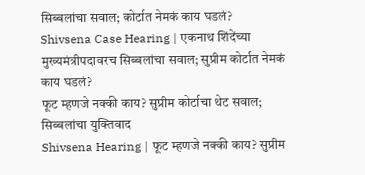सिब्बलांचा सवाल; कोर्टात नेमकं काय घडलं?
Shivsena Case Hearing | एकनाथ शिंदेंच्या मुख्यमंत्रीपदावरच सिब्बलांचा सवाल; सुप्रीम कोर्टात नेमकं काय घडलं?
फूट म्हणजे नक्की काय? सुप्रीम कोर्टाचा थेट सवाल; सिब्बलांचा युक्तिवाद
Shivsena Hearing | फूट म्हणजे नक्की काय? सुप्रीम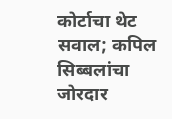कोर्टाचा थेट सवाल; कपिल सिब्बलांचा जोरदार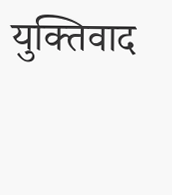युक्तिवाद